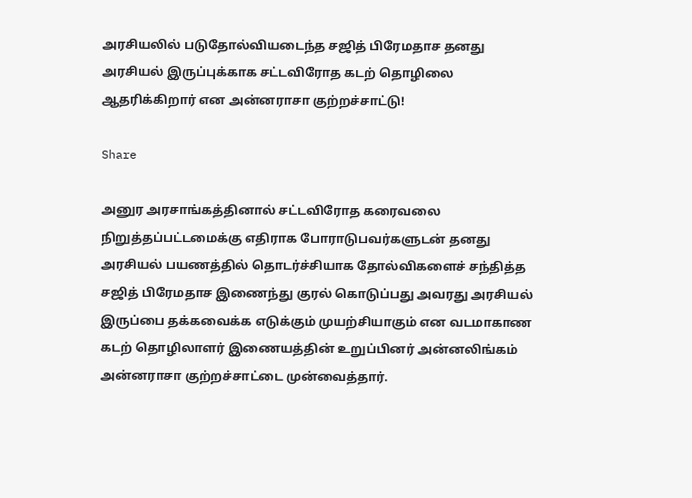அரசியலில் படுதோல்வியடைந்த சஜித் பிரேமதாச தனது அரசியல் இருப்புக்காக சட்டவிரோத கடற் தொழிலை ஆதரிக்கிறார் என அன்னராசா குற்றச்சாட்டு!

Share

அனுர அரசாங்கத்தினால் சட்டவிரோத கரைவலை நிறுத்தப்பட்டமைக்கு எதிராக போராடுபவர்களுடன் தனது அரசியல் பயணத்தில் தொடர்ச்சியாக தோல்விகளைச் சந்தித்த சஜித் பிரேமதாச இணைந்து குரல் கொடுப்பது அவரது அரசியல் இருப்பை தக்கவைக்க எடுக்கும் முயற்சியாகும் என வடமாகாண கடற் தொழிலாளர் இணையத்தின் உறுப்பினர் அன்னலிங்கம் அன்னராசா குற்றச்சாட்டை முன்வைத்தார்.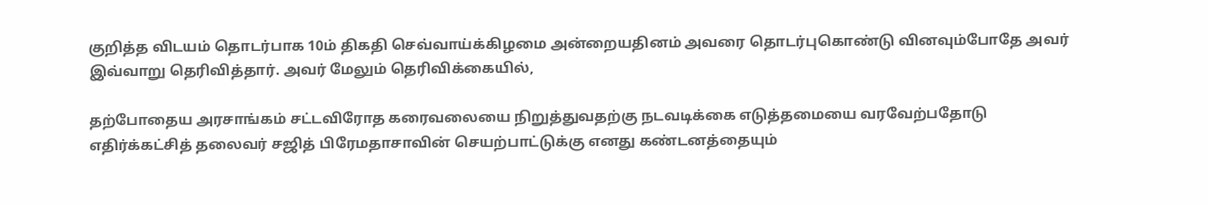குறித்த விடயம் தொடர்பாக 10ம் திகதி செவ்வாய்க்கிழமை அன்றையதினம் அவரை தொடர்புகொண்டு வினவும்போதே அவர் இவ்வாறு தெரிவித்தார். அவர் மேலும் தெரிவிக்கையில்,

தற்போதைய அரசாங்கம் சட்டவிரோத கரைவலையை நிறுத்துவதற்கு நடவடிக்கை எடுத்தமையை வரவேற்பதோடு எதிர்க்கட்சித் தலைவர் சஜித் பிரேமதாசாவின் செயற்பாட்டுக்கு எனது கண்டனத்தையும்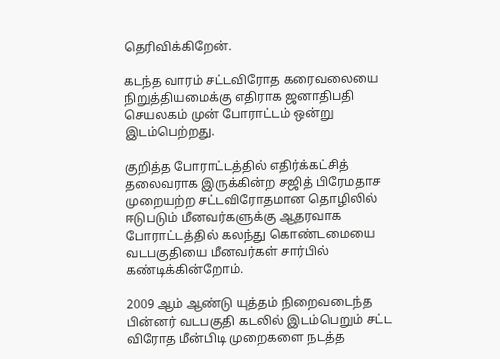தெரிவிக்கிறேன்.

கடந்த வாரம் சட்டவிரோத கரைவலையை நிறுத்தியமைக்கு எதிராக ஜனாதிபதி செயலகம் முன் போராட்டம் ஒன்று இடம்பெற்றது.

குறித்த போராட்டத்தில் எதிர்க்கட்சித் தலைவராக இருக்கின்ற சஜித் பிரேமதாச முறையற்ற சட்டவிரோதமான தொழிலில் ஈடுபடும் மீனவர்களுக்கு ஆதரவாக போராட்டத்தில் கலந்து கொண்டமையை வடபகுதியை மீனவர்கள் சார்பில் கண்டிக்கின்றோம்.

2009 ஆம் ஆண்டு யுத்தம் நிறைவடைந்த பின்னர் வடபகுதி கடலில் இடம்பெறும் சட்ட விரோத மீன்பிடி முறைகளை நடத்த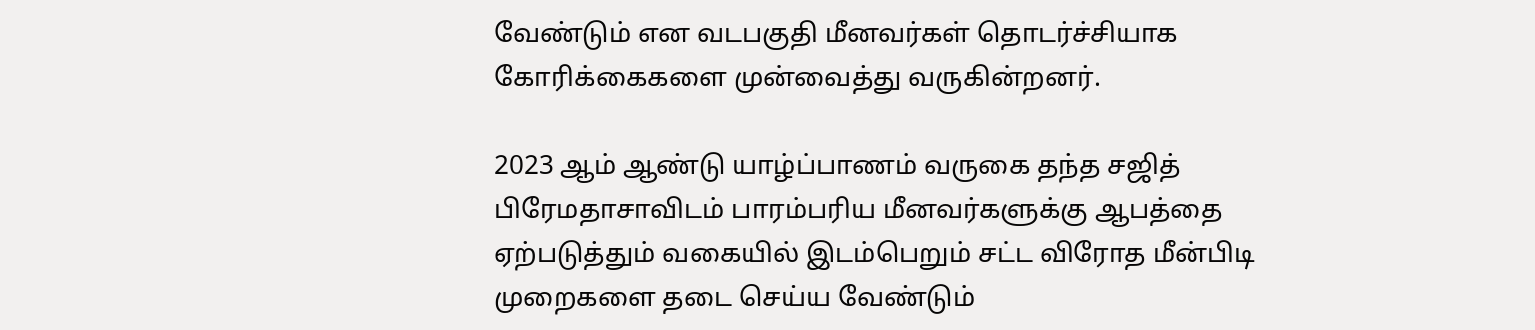வேண்டும் என வடபகுதி மீனவர்கள் தொடர்ச்சியாக கோரிக்கைகளை முன்வைத்து வருகின்றனர்.

2023 ஆம் ஆண்டு யாழ்ப்பாணம் வருகை தந்த சஜித் பிரேமதாசாவிடம் பாரம்பரிய மீனவர்களுக்கு ஆபத்தை ஏற்படுத்தும் வகையில் இடம்பெறும் சட்ட விரோத மீன்பிடி முறைகளை தடை செய்ய வேண்டும்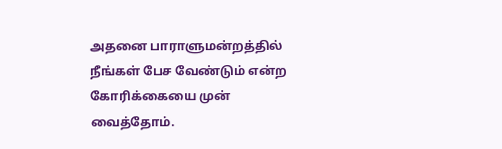அதனை பாராளுமன்றத்தில் நீங்கள் பேச வேண்டும் என்ற கோரிக்கையை முன் வைத்தோம்.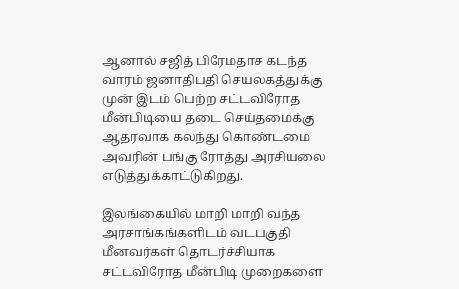ஆனால் சஜித் பிரேமதாச கடந்த வாரம் ஜனாதிபதி செயலகத்துக்கு முன் இடம் பெற்ற சட்டவிரோத மீன்பிடியை தடை செய்தமைக்கு ஆதரவாக கலந்து கொண்டமை அவரின் பங்கு ரோத்து அரசியலை எடுத்துக்காட்டுகிறது.

இலங்கையில் மாறி மாறி வந்த அரசாங்கங்களிடம் வடபகுதி மீனவர்கள் தொடர்ச்சியாக சட்டவிரோத மீன்பிடி முறைகளை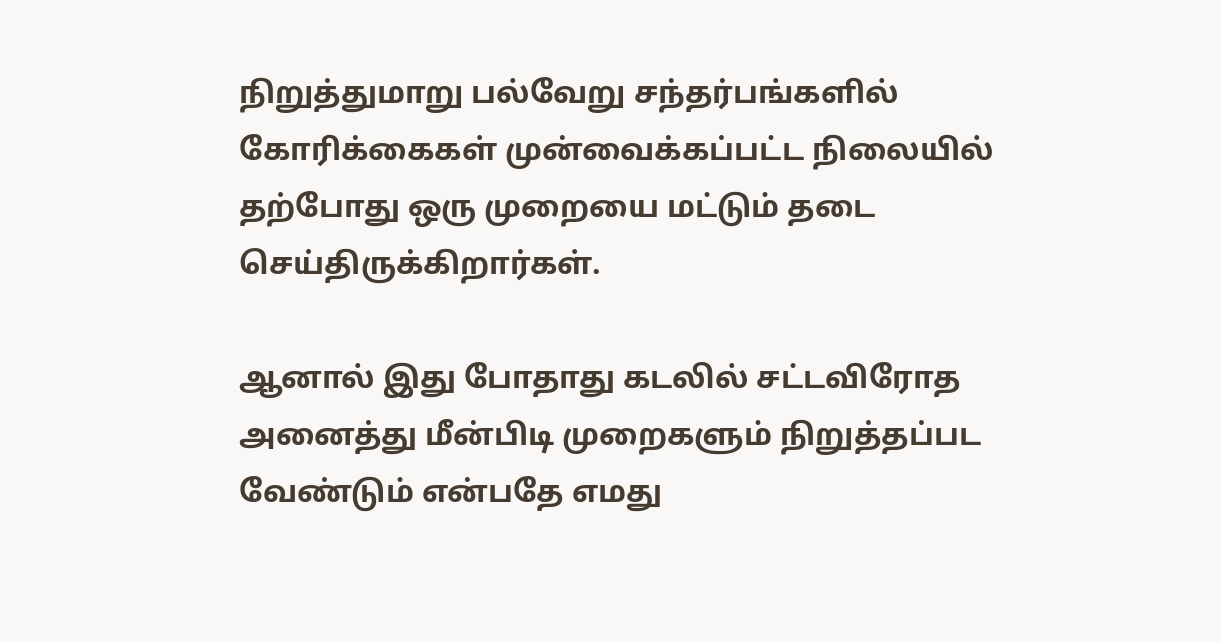நிறுத்துமாறு பல்வேறு சந்தர்பங்களில் கோரிக்கைகள் முன்வைக்கப்பட்ட நிலையில் தற்போது ஒரு முறையை மட்டும் தடை செய்திருக்கிறார்கள்.

ஆனால் இது போதாது கடலில் சட்டவிரோத அனைத்து மீன்பிடி முறைகளும் நிறுத்தப்பட வேண்டும் என்பதே எமது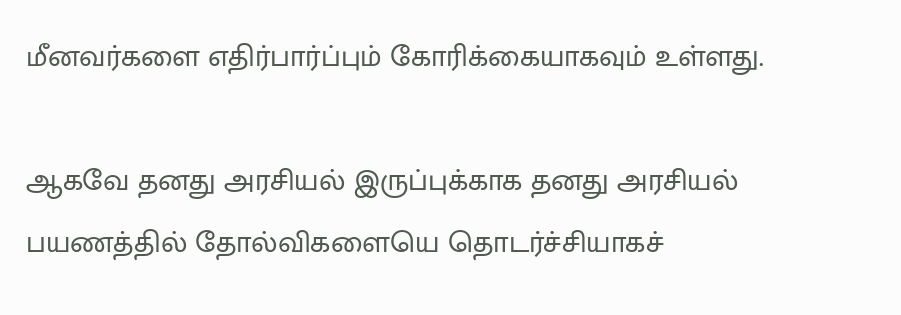மீனவர்களை எதிர்பார்ப்பும் கோரிக்கையாகவும் உள்ளது.

ஆகவே தனது அரசியல் இருப்புக்காக தனது அரசியல் பயணத்தில் தோல்விகளையெ தொடர்ச்சியாகச்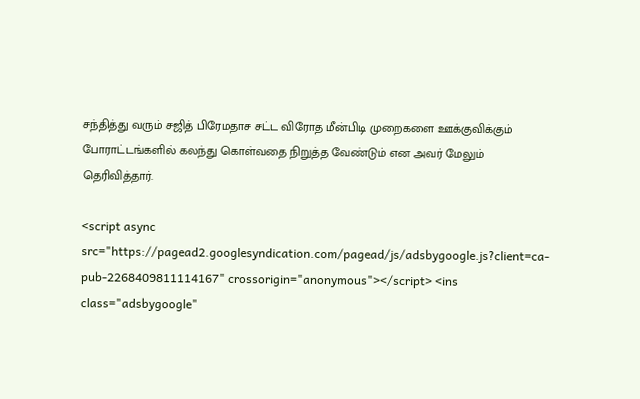சந்தித்து வரும் சஜித் பிரேமதாச சட்ட விரோத மீன்பிடி முறைகளை ஊக்குவிக்கும் போராட்டங்களில் கலந்து கொள்வதை நிறுத்த வேண்டும் என அவர் மேலும் தெரிவித்தார்.

<script async src="https://pagead2.googlesyndication.com/pagead/js/adsbygoogle.js?client=ca-pub-2268409811114167" crossorigin="anonymous"></script> <ins class="adsbygoogle"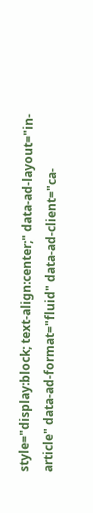style="display:block; text-align:center;" data-ad-layout="in-article" data-ad-format="fluid" data-ad-client="ca-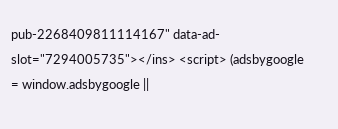pub-2268409811114167" data-ad-slot="7294005735"></ins> <script> (adsbygoogle = window.adsbygoogle ||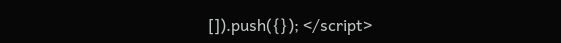[]).push({}); </script>